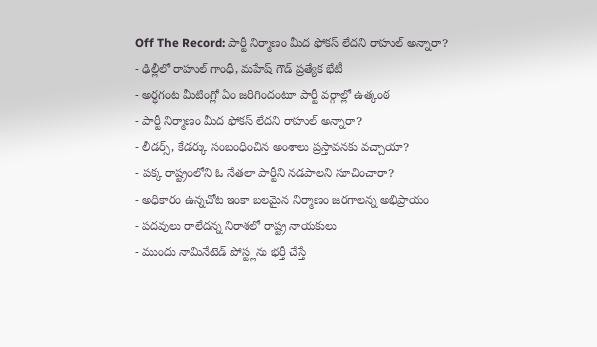Off The Record: పార్టీ నిర్మాణం మీద ఫోకస్ లేదని రాహుల్ అన్నారా?
- ఢిల్లీలో రాహుల్ గాంధీ, మహేష్ గౌడ్ ప్రత్యేక భేటీ
- అర్ధగంట మీటింగ్లో ఏం జరిగిందంటూ పార్టీ వర్గాల్లో ఉత్కంఠ
- పార్టీ నిర్మాణం మీద ఫోకస్ లేదని రాహుల్ అన్నారా?
- లీడర్స్, కేడర్కు సంబంధించిన అంశాలు ప్రస్తావనకు వచ్చాయా?
- పక్క రాష్ట్రంలోని ఓ నేతలా పార్టీని నడపాలని సూచించారా?
- అధికారం ఉన్నచోట ఇంకా బలమైన నిర్మాణం జరగాలన్న అభిప్రాయం
- పదవులు రాలేదన్న నిరాశలో రాష్ట్ర నాయకులు
- ముందు నామినేటెడ్ పోస్ట్లను భర్తీ చేస్తే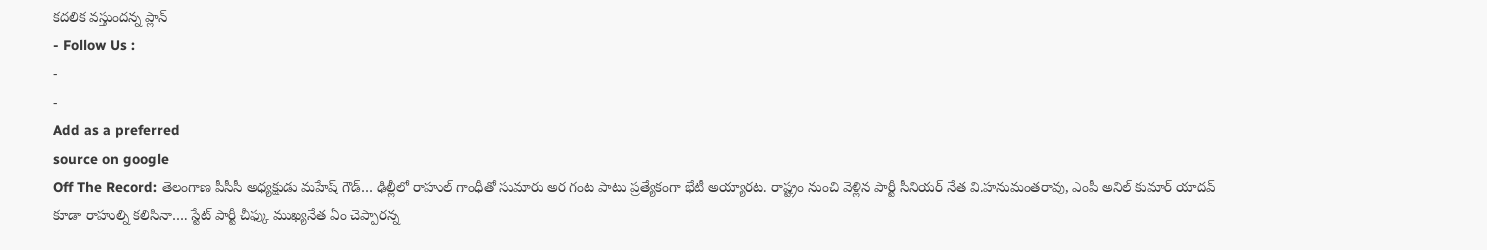కదలిక వస్తుందన్న ప్లాన్
- Follow Us :
-
-
Add as a preferred
source on google
Off The Record: తెలంగాణ పీసీసీ అధ్యక్షుడు మహేష్ గౌడ్… ఢిల్లీలో రాహుల్ గాంధీతో సుమారు అర గంట పాటు ప్రత్యేకంగా భేటీ అయ్యారట. రాష్ట్రం నుంచి వెళ్లిన పార్టీ సీనియర్ నేత వి.హనుమంతరావు, ఎంపీ అనిల్ కుమార్ యాదవ్ కూడా రాహుల్ని కలిసినా…. స్టేట్ పార్టీ చీఫ్కు ముఖ్యనేత ఏం చెప్పారన్న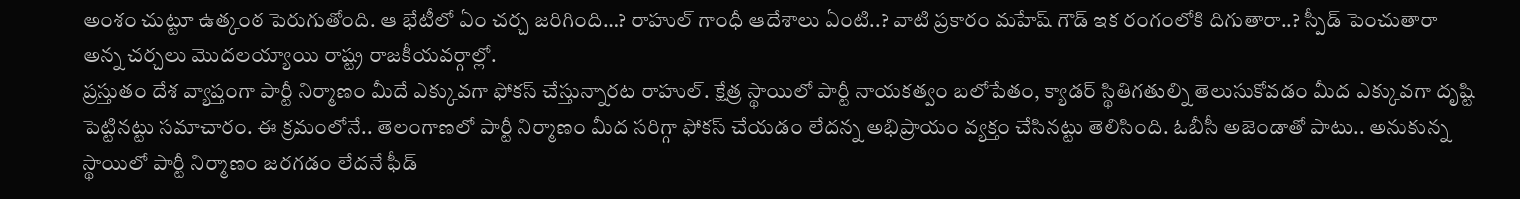అంశం చుట్టూ ఉత్కంఠ పెరుగుతోంది. ఆ భేటీలో ఏం చర్చ జరిగింది…? రాహుల్ గాంధీ ఆదేశాలు ఏంటి..? వాటి ప్రకారం మహేష్ గౌడ్ ఇక రంగంలోకి దిగుతారా..? స్పీడ్ పెంచుతారా అన్న చర్చలు మొదలయ్యాయి రాష్ట్ర రాజకీయవర్గాల్లో.
ప్రస్తుతం దేశ వ్యాప్తంగా పార్టీ నిర్మాణం మీదే ఎక్కువగా ఫోకస్ చేస్తున్నారట రాహుల్. క్షేత్ర స్థాయిలో పార్టీ నాయకత్వం బలోపేతం, క్యాడర్ స్థితిగతుల్ని తెలుసుకోవడం మీద ఎక్కువగా దృష్టి పెట్టినట్టు సమాచారం. ఈ క్రమంలోనే.. తెలంగాణలో పార్టీ నిర్మాణం మీద సరిగ్గా ఫోకస్ చేయడం లేదన్న అభిప్రాయం వ్యక్తం చేసినట్టు తెలిసింది. ఓబీసీ అజెండాతో పాటు.. అనుకున్న స్థాయిలో పార్టీ నిర్మాణం జరగడం లేదనే ఫీడ్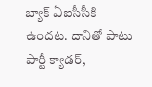బ్యాక్ ఏఐసీసీకి ఉందట. దానితో పాటు పార్టీ క్యాడర్,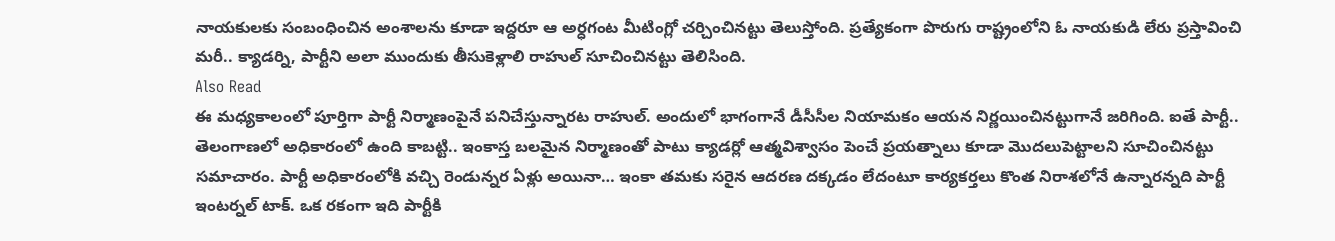నాయకులకు సంబంధించిన అంశాలను కూడా ఇద్దరూ ఆ అర్ధగంట మీటింగ్లో చర్చించినట్టు తెలుస్తోంది. ప్రత్యేకంగా పొరుగు రాష్ట్రంలోని ఓ నాయకుడి లేరు ప్రస్తావించి మరీ.. క్యాడర్ని, పార్టీని అలా ముందుకు తీసుకెళ్లాలి రాహుల్ సూచించినట్టు తెలిసింది.
Also Read
ఈ మధ్యకాలంలో పూర్తిగా పార్టీ నిర్మాణంపైనే పనిచేస్తున్నారట రాహుల్. అందులో భాగంగానే డీసీసీల నియామకం ఆయన నిర్ణయించినట్టుగానే జరిగింది. ఐతే పార్టీ.. తెలంగాణలో అధికారంలో ఉంది కాబట్టి.. ఇంకాస్త బలమైన నిర్మాణంతో పాటు క్యాడర్లో ఆత్మవిశ్వాసం పెంచే ప్రయత్నాలు కూడా మొదలుపెట్టాలని సూచించినట్టు సమాచారం. పార్టీ అధికారంలోకి వచ్చి రెండున్నర ఏళ్లు అయినా… ఇంకా తమకు సరైన ఆదరణ దక్కడం లేదంటూ కార్యకర్తలు కొంత నిరాశలోనే ఉన్నారన్నది పార్టీ ఇంటర్నల్ టాక్. ఒక రకంగా ఇది పార్టీకి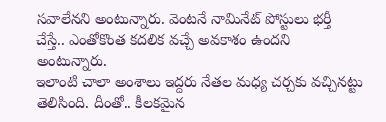సవాలేనని అంటున్నారు. వెంటనే నామినేట్ పోస్టులు భర్తీ చేస్తే.. ఎంతోకొంత కదలిక వచ్చే అవకాశం ఉందని అంటున్నారు.
ఇలాంటి చాలా అంశాలు ఇద్దరు నేతల మధ్య చర్చకు వచ్చినట్టు తెలిసింది. దీంతో.. కీలకమైన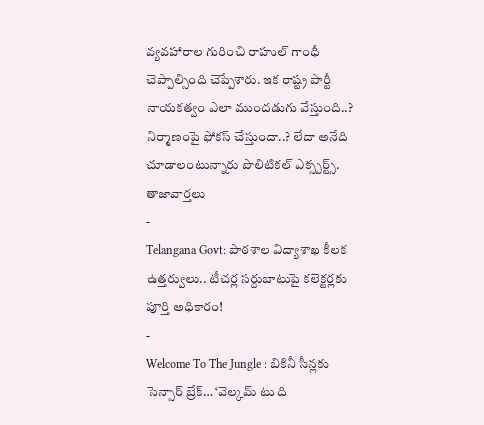వ్యవహారాల గురించి రాహుల్ గాంధీ చెప్పాల్సింది చెప్పేశారు. ఇక రాష్ట్ర పార్టీ నాయకత్వం ఎలా ముందడుగు వేస్తుంది..? నిర్మాణంపై ఫోకస్ చేస్తుందా..? లేదా అనేది చూడాలంటున్నారు పొలిటికల్ ఎక్స్పర్ట్స్.
తాజావార్తలు
-
Telangana Govt: పాఠశాల విద్యాశాఖ కీలక ఉత్తర్వులు.. టీచర్ల సర్దుబాటుపై కలెక్టర్లకు పూర్తి అధికారం!
-
Welcome To The Jungle : బికినీ సీన్లకు సెన్సార్ బ్రేక్… ‘వెల్కమ్ టు ది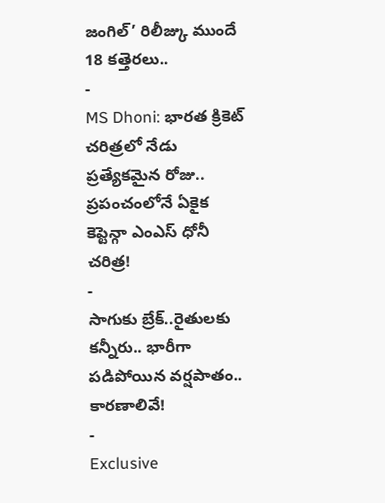జంగిల్’ రిలీజ్కు ముందే 18 కత్తెరలు..
-
MS Dhoni: భారత క్రికెట్ చరిత్రలో నేడు ప్రత్యేకమైన రోజు.. ప్రపంచంలోనే ఏకైక కెప్టెన్గా ఎంఎస్ ధోనీ చరిత్ర!
-
సాగుకు బ్రేక్..రైతులకు కన్నీరు.. భారీగా పడిపోయిన వర్షపాతం.. కారణాలివే!
-
Exclusive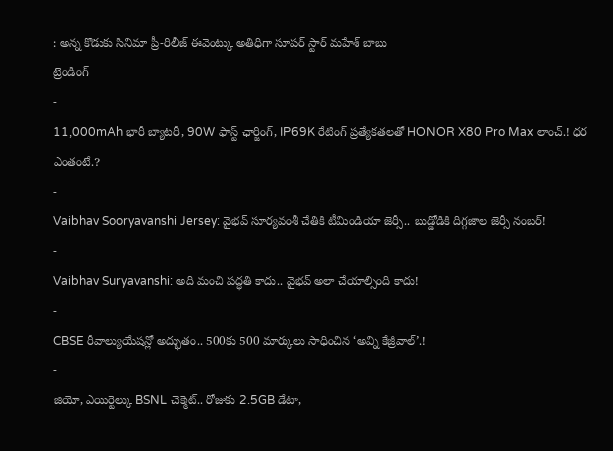: అన్న కొడుకు సినిమా ప్రీ-రిలీజ్ ఈవెంట్కు అతిధిగా సూపర్ స్టార్ మహేశ్ బాబు
ట్రెండింగ్
-
11,000mAh భారీ బ్యాటరీ, 90W ఫాస్ట్ ఛార్జింగ్, IP69K రేటింగ్ ప్రత్యేకతలతో HONOR X80 Pro Max లాంచ్.! ధర ఎంతంటే.?
-
Vaibhav Sooryavanshi Jersey: వైభవ్ సూర్యవంశీ చేతికి టీమిండియా జెర్సీ.. బుడ్డోడికి దిగ్గజాల జెర్సీ నంబర్!
-
Vaibhav Suryavanshi: అది మంచి పద్ధతి కాదు.. వైభవ్ అలా చేయాల్సింది కాదు!
-
CBSE రీవాల్యుయేషన్లో అద్భుతం.. 500కు 500 మార్కులు సాధించిన ‘అవ్ని కేజ్రీవాల్’.!
-
జియో, ఎయిర్టెల్కు BSNL చెక్మెట్.. రోజుకు 2.5GB డేటా,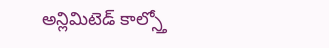అన్లిమిటెడ్ కాల్స్తో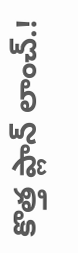కొత్త ప్లాన్ లాంచ్.!